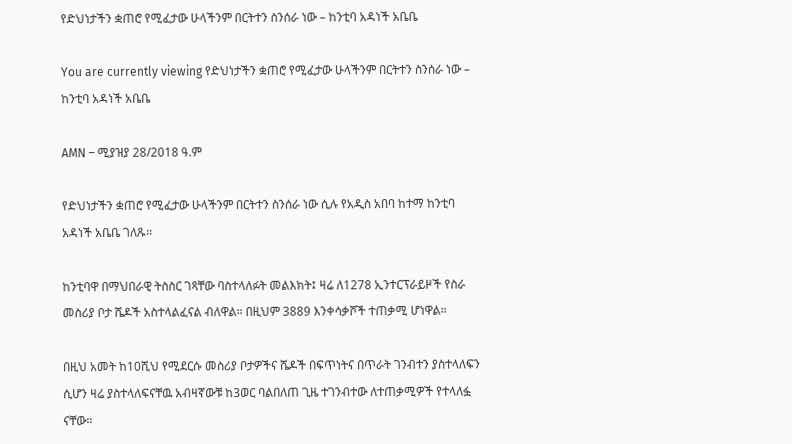የድህነታችን ቋጠሮ የሚፈታው ሁላችንም በርትተን ስንሰራ ነው – ከንቲባ አዳነች አቤቤ

You are currently viewing የድህነታችን ቋጠሮ የሚፈታው ሁላችንም በርትተን ስንሰራ ነው – ከንቲባ አዳነች አቤቤ

AMN – ሚያዝያ 28/2018 ዓ.ም

የድህነታችን ቋጠሮ የሚፈታው ሁላችንም በርትተን ስንሰራ ነው ሲሉ የአዲስ አበባ ከተማ ከንቲባ አዳነች አቤቤ ገለጹ፡፡

ከንቲባዋ በማህበራዊ ትስስር ገጻቸው ባስተላለፉት መልእክት፤ ዛሬ ለ1278 ኢንተርፕራይዞች የስራ መስሪያ ቦታ ሼዶች አስተላልፈናል ብለዋል። በዚህም 3889 እንቀሳቃሾች ተጠቃሚ ሆነዋል።

በዚህ አመት ከ10ሺህ የሚደርሱ መስሪያ ቦታዎችና ሼዶች በፍጥነትና በጥራት ገንብተን ያስተላለፍን ሲሆን ዛሬ ያስተላለፍናቸዉ አብዛኛውቹ ከ3ወር ባልበለጠ ጊዜ ተገንብተው ለተጠቃሚዎች የተላለፏ ናቸው።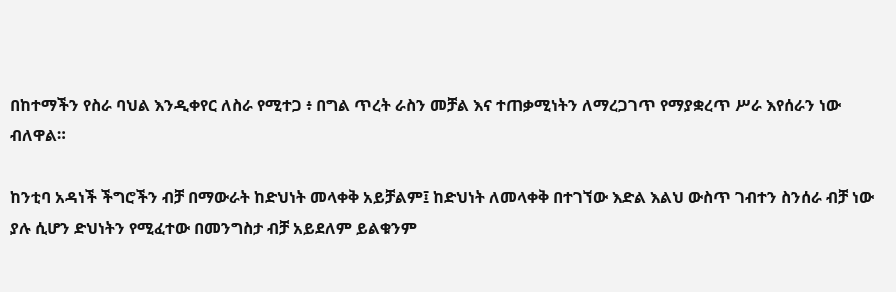በከተማችን የስራ ባህል እንዲቀየር ለስራ የሚተጋ ፥ በግል ጥረት ራስን መቻል እና ተጠቃሚነትን ለማረጋገጥ የማያቋረጥ ሥራ እየሰራን ነው ብለዋል።

ከንቲባ አዳነች ችግሮችን ብቻ በማውራት ከድህነት መላቀቅ አይቻልም፤ ከድህነት ለመላቀቅ በተገኘው እድል እልህ ውስጥ ገብተን ስንሰራ ብቻ ነው ያሉ ሲሆን ድህነትን የሚፈተው በመንግስታ ብቻ አይደለም ይልቁንም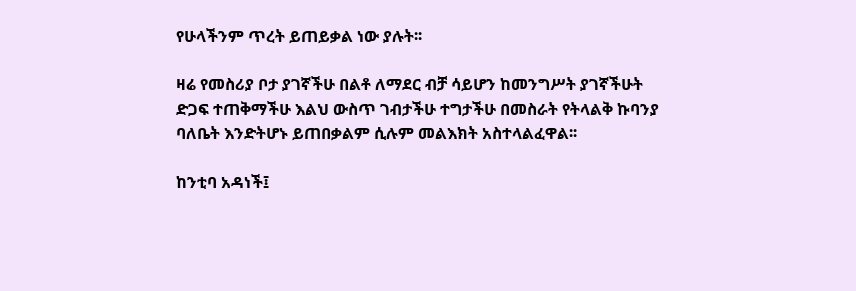የሁላችንም ጥረት ይጠይቃል ነው ያሉት፡፡

ዛሬ የመስሪያ ቦታ ያገኛችሁ በልቶ ለማደር ብቻ ሳይሆን ከመንግሥት ያገኛችሁት ድጋፍ ተጠቅማችሁ እልህ ውስጥ ገብታችሁ ተግታችሁ በመስራት የትላልቅ ኩባንያ ባለቤት እንድትሆኑ ይጠበቃልም ሲሉም መልእክት አስተላልፈዋል፡፡

ከንቲባ አዳነች፤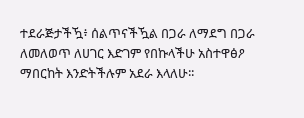ተደራጅታችዃ፥ ሰልጥናችዃል በጋራ ለማደግ በጋራ ለመለወጥ ለሀገር እድገም የበኩላችሁ አስተዋፅዖ ማበርከት እንድትችሉም አደራ እላለሁ፡፡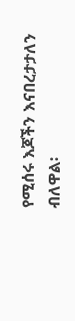የሚሰሩ እጆችን እናበረታታለን ብለዋል፡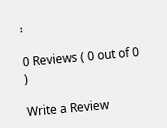፡

0 Reviews ( 0 out of 0 )

Write a Review